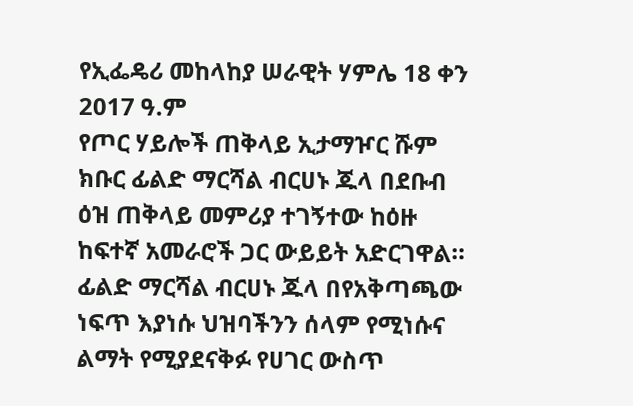የኢፌዴሪ መከላከያ ሠራዊት ሃምሌ 18 ቀን 2017 ዓ.ም
የጦር ሃይሎች ጠቅላይ ኢታማዦር ሹም ክቡር ፊልድ ማርሻል ብርሀኑ ጁላ በደቡብ ዕዝ ጠቅላይ መምሪያ ተገኝተው ከዕዙ ከፍተኛ አመራሮች ጋር ውይይት አድርገዋል።
ፊልድ ማርሻል ብርሀኑ ጁላ በየአቅጣጫው ነፍጥ እያነሱ ህዝባችንን ሰላም የሚነሱና ልማት የሚያደናቅፉ የሀገር ውስጥ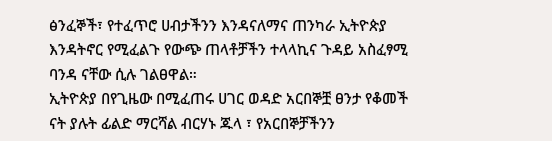ፅንፈኞች፣ የተፈጥሮ ሀብታችንን እንዳናለማና ጠንካራ ኢትዮጵያ እንዳትኖር የሚፈልጉ የውጭ ጠላቶቻችን ተላላኪና ጉዳይ አስፈፃሚ ባንዳ ናቸው ሲሉ ገልፀዋል።
ኢትዮጵያ በየጊዜው በሚፈጠሩ ሀገር ወዳድ አርበኞቿ ፀንታ የቆመች ናት ያሉት ፊልድ ማርሻል ብርሃኑ ጁላ ፣ የአርበኞቻችንን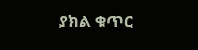ያክል ቁጥር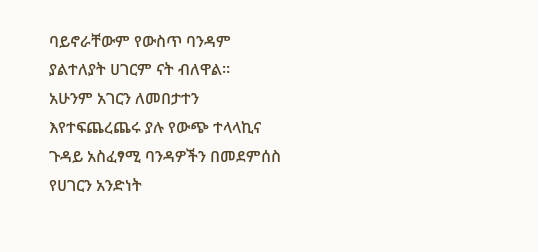ባይኖራቸውም የውስጥ ባንዳም ያልተለያት ሀገርም ናት ብለዋል።
አሁንም አገርን ለመበታተን እየተፍጨረጨሩ ያሉ የውጭ ተላላኪና ጉዳይ አስፈፃሚ ባንዳዎችን በመደምሰስ የሀገርን አንድነት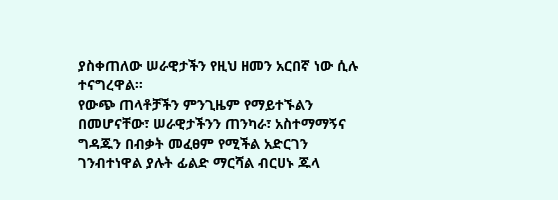ያስቀጠለው ሠራዊታችን የዚህ ዘመን አርበኛ ነው ሲሉ ተናግረዋል።
የውጭ ጠላቶቻችን ምንጊዜም የማይተኙልን በመሆናቸው፣ ሠራዊታችንን ጠንካራ፣ አስተማማኝና ግዳጁን በብቃት መፈፀም የሚችል አድርገን ገንብተነዋል ያሉት ፊልድ ማርሻል ብርሀኑ ጁላ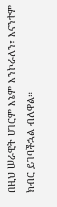በዚህ ሠራዊት ሀገርም እኔም እንኮራለን፣ እናንተም ክብር ይገባችኋል ብለዋል።